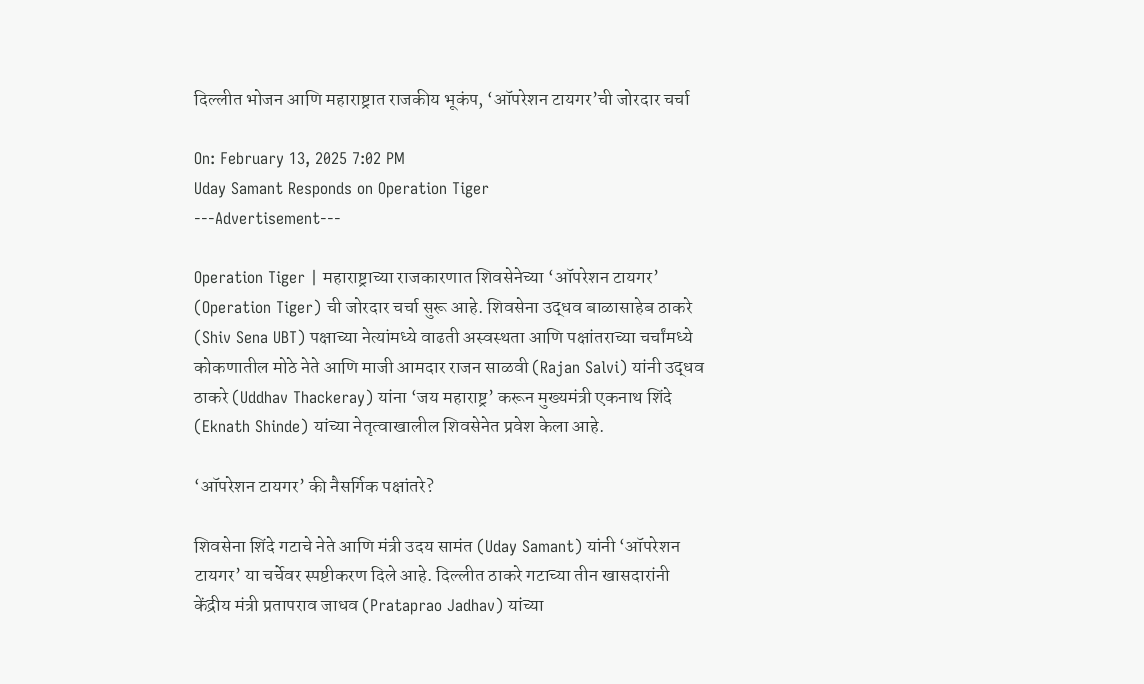दिल्लीत भोजन आणि महाराष्ट्रात राजकीय भूकंप, ‘ऑपरेशन टायगर’ची जोरदार चर्चा

On: February 13, 2025 7:02 PM
Uday Samant Responds on Operation Tiger
---Advertisement---

Operation Tiger | महाराष्ट्राच्या राजकारणात शिवसेनेच्या ‘ऑपरेशन टायगर’ (Operation Tiger) ची जोरदार चर्चा सुरू आहे. शिवसेना उद्धव बाळासाहेब ठाकरे (Shiv Sena UBT) पक्षाच्या नेत्यांमध्ये वाढती अस्वस्थता आणि पक्षांतराच्या चर्चांमध्ये कोकणातील मोठे नेते आणि माजी आमदार राजन साळवी (Rajan Salvi) यांनी उद्धव ठाकरे (Uddhav Thackeray) यांना ‘जय महाराष्ट्र’ करून मुख्यमंत्री एकनाथ शिंदे (Eknath Shinde) यांच्या नेतृत्वाखालील शिवसेनेत प्रवेश केला आहे.

‘ऑपरेशन टायगर’ की नैसर्गिक पक्षांतरे?

शिवसेना शिंदे गटाचे नेते आणि मंत्री उदय सामंत (Uday Samant) यांनी ‘ऑपरेशन टायगर’ या चर्चेवर स्पष्टीकरण दिले आहे. दिल्लीत ठाकरे गटाच्या तीन खासदारांनी केंद्रीय मंत्री प्रतापराव जाधव (Prataprao Jadhav) यांच्या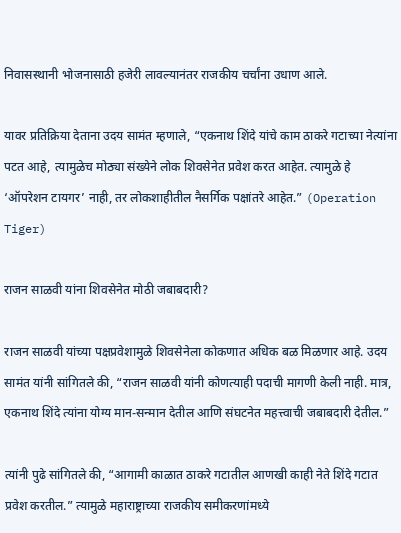निवासस्थानी भोजनासाठी हजेरी लावल्यानंतर राजकीय चर्चांना उधाण आले.

यावर प्रतिक्रिया देताना उदय सामंत म्हणाले, “एकनाथ शिंदे यांचे काम ठाकरे गटाच्या नेत्यांना पटत आहे, त्यामुळेच मोठ्या संख्येने लोक शिवसेनेत प्रवेश करत आहेत. त्यामुळे हे ‘ऑपरेशन टायगर’ नाही, तर लोकशाहीतील नैसर्गिक पक्षांतरे आहेत.” (Operation Tiger)

राजन साळवी यांना शिवसेनेत मोठी जबाबदारी?

राजन साळवी यांच्या पक्षप्रवेशामुळे शिवसेनेला कोकणात अधिक बळ मिळणार आहे. उदय सामंत यांनी सांगितले की, “राजन साळवी यांनी कोणत्याही पदाची मागणी केली नाही. मात्र, एकनाथ शिंदे त्यांना योग्य मान-सन्मान देतील आणि संघटनेत महत्त्वाची जबाबदारी देतील.”

त्यांनी पुढे सांगितले की, “आगामी काळात ठाकरे गटातील आणखी काही नेते शिंदे गटात प्रवेश करतील.” त्यामुळे महाराष्ट्राच्या राजकीय समीकरणांमध्ये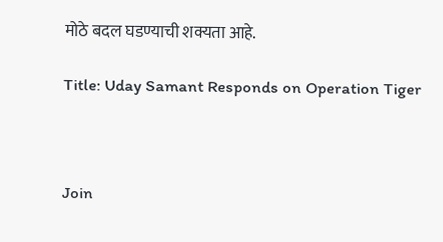मोठे बदल घडण्याची शक्यता आहे.

Title: Uday Samant Responds on Operation Tiger



Join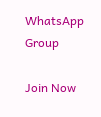WhatsApp Group

Join Now